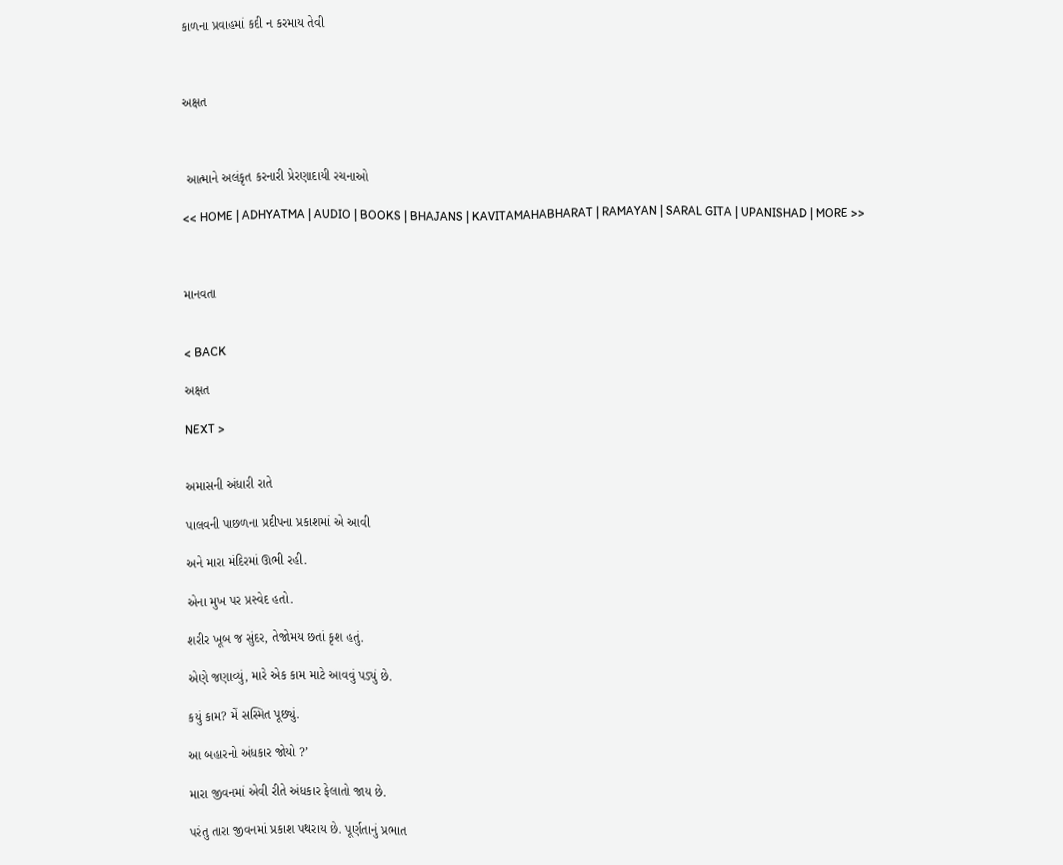કાળના પ્રવાહમાં કદી ન કરમાય તેવી



અક્ષત



 આત્માને અલંકૃત કરનારી પ્રેરણાદાયી રચનાઓ

<< HOME | ADHYATMA | AUDIO | BOOKS | BHAJANS | KAVITAMAHABHARAT | RAMAYAN | SARAL GITA | UPANISHAD | MORE >>



માનવતા


< BACK

અક્ષત

NEXT >


અમાસની અંધારી રાતે

પાલવની પાછળના પ્રદીપના પ્રકાશમાં એ આવી

અને મારા મંદિરમાં ઊભી રહી.

એના મુખ પર પ્રસ્વેદ હતો.

શરીર ખૂબ જ સુંદર, તેજોમય છતાં કૃશ હતું.

એણે જણાવ્યું, મારે એક કામ માટે આવવું પડ્યું છે.

કયું કામ? મેં સસ્મિત પૂછ્યું.

આ બહારનો અંધકાર જોયો ?’

મારા જીવનમાં એવી રીતે અંધકાર ફેલાતો જાય છે.

પરંતુ તારા જીવનમાં પ્રકાશ પથરાય છે. પૂર્ણતાનું પ્રભાત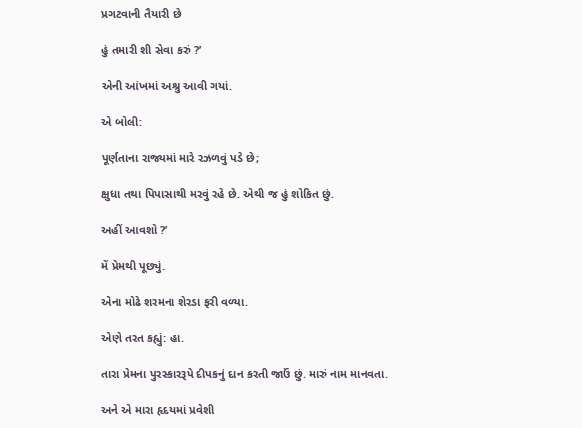પ્રગટવાની તૈયારી છે

હું તમારી શી સેવા કરું ?’

એની આંખમાં અશ્રુ આવી ગયાં.

એ બોલી:

પૂર્ણતાના રાજ્યમાં મારે રઝળવું પડે છે;

ક્ષુધા તથા પિપાસાથી મરવું રહે છે. એથી જ હું શોકિત છું.

અહીં આવશો ?’

મેં પ્રેમથી પૂછ્યું.

એના મોઢે શરમના શેરડા ફરી વળ્યા.

એણે તરત કહ્યું: હા.

તારા પ્રેમના પુરસ્કારરૂપે દીપકનું દાન કરતી જાઉં છું. મારું નામ માનવતા.

અને એ મારા હૃદયમાં પ્રવેશી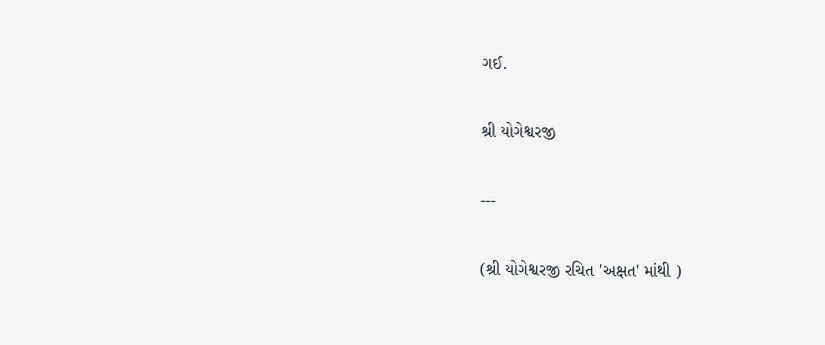ગઈ.

શ્રી યોગેશ્વરજી

---

(શ્રી યોગેશ્વરજી રચિત 'અક્ષત' માંથી )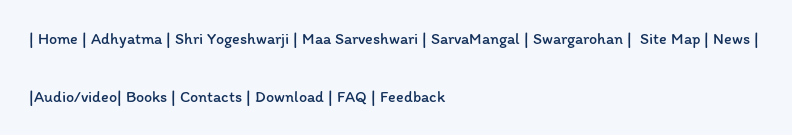| Home | Adhyatma | Shri Yogeshwarji | Maa Sarveshwari | SarvaMangal | Swargarohan |  Site Map | News |

|Audio/video| Books | Contacts | Download | FAQ | Feedback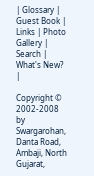| Glossary | Guest Book | Links | Photo Gallery | Search | What's New? |

Copyright © 2002-2008 by Swargarohan, Danta Road, Ambaji, North Gujarat,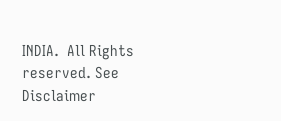INDIA.  All Rights reserved. See Disclaimer